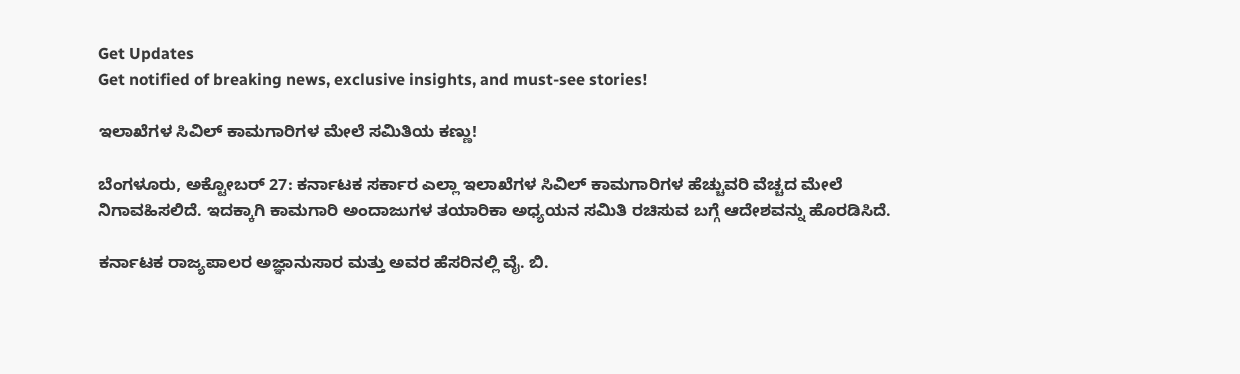Get Updates
Get notified of breaking news, exclusive insights, and must-see stories!

ಇಲಾಖೆಗಳ ಸಿವಿಲ್ ಕಾಮಗಾರಿಗಳ ಮೇಲೆ ಸಮಿತಿಯ ಕಣ್ಣು!

ಬೆಂಗಳೂರು, ಅಕ್ಟೋಬರ್ 27: ಕರ್ನಾಟಕ ಸರ್ಕಾರ ಎಲ್ಲಾ ಇಲಾಖೆಗಳ ಸಿವಿಲ್ ಕಾಮಗಾರಿಗಳ ಹೆಚ್ಚುವರಿ ವೆಚ್ಚದ ಮೇಲೆ ನಿಗಾವಹಿಸಲಿದೆ. ಇದಕ್ಕಾಗಿ ಕಾಮಗಾರಿ ಅಂದಾಜುಗಳ ತಯಾರಿಕಾ ಅಧ್ಯಯನ ಸಮಿತಿ ರಚಿಸುವ ಬಗ್ಗೆ ಆದೇಶವನ್ನು ಹೊರಡಿಸಿದೆ.

ಕರ್ನಾಟಕ ರಾಜ್ಯಪಾಲರ ಅಜ್ಞಾನುಸಾರ ಮತ್ತು ಅವರ ಹೆಸರಿನಲ್ಲಿ ವೈ. ಬಿ.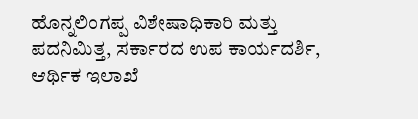ಹೊನ್ನಲಿಂಗಪ್ಪ ವಿಶೇಷಾಧಿಕಾರಿ ಮತ್ತು ಪದನಿಮಿತ್ತ, ಸರ್ಕಾರದ ಉಪ ಕಾರ್ಯದರ್ಶಿ, ಆರ್ಥಿಕ ಇಲಾಖೆ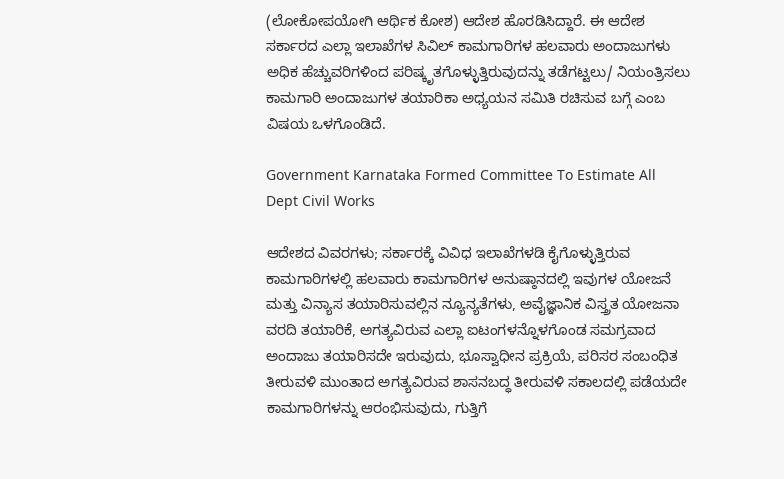(ಲೋಕೋಪಯೋಗಿ ಆರ್ಥಿಕ ಕೋಶ) ಆದೇಶ ಹೊರಡಿಸಿದ್ದಾರೆ. ಈ ಆದೇಶ ಸರ್ಕಾರದ ಎಲ್ಲಾ ಇಲಾಖೆಗಳ ಸಿವಿಲ್ ಕಾಮಗಾರಿಗಳ ಹಲವಾರು ಅಂದಾಜುಗಳು ಅಧಿಕ ಹೆಚ್ಚುವರಿಗಳಿಂದ ಪರಿಷ್ಕೃತಗೊಳ್ಳುತ್ತಿರುವುದನ್ನು ತಡೆಗಟ್ಟಲು/ ನಿಯಂತ್ರಿಸಲು ಕಾಮಗಾರಿ ಅಂದಾಜುಗಳ ತಯಾರಿಕಾ ಅಧ್ಯಯನ ಸಮಿತಿ ರಚಿಸುವ ಬಗ್ಗೆ ಎಂಬ ವಿಷಯ ಒಳಗೊಂಡಿದೆ.

Government Karnataka Formed Committee To Estimate All Dept Civil Works

ಆದೇಶದ ವಿವರಗಳು; ಸರ್ಕಾರಕ್ಕೆ ವಿವಿಧ ಇಲಾಖೆಗಳಡಿ ಕೈಗೊಳ್ಳುತ್ತಿರುವ ಕಾಮಗಾರಿಗಳಲ್ಲಿ ಹಲವಾರು ಕಾಮಗಾರಿಗಳ ಅನುಷ್ಠಾನದಲ್ಲಿ ಇವುಗಳ ಯೋಜನೆ ಮತ್ತು ವಿನ್ಯಾಸ ತಯಾರಿಸುವಲ್ಲಿನ ನ್ಯೂನ್ಯತೆಗಳು, ಅವೈಜ್ಞಾನಿಕ ವಿಸ್ತ್ರತ ಯೋಜನಾ ವರದಿ ತಯಾರಿಕೆ, ಅಗತ್ಯವಿರುವ ಎಲ್ಲಾ ಐಟಂಗಳನ್ನೊಳಗೊಂಡ ಸಮಗ್ರವಾದ ಅಂದಾಜು ತಯಾರಿಸದೇ ಇರುವುದು, ಭೂಸ್ವಾಧೀನ ಪ್ರಕ್ರಿಯೆ, ಪರಿಸರ ಸಂಬಂಧಿತ ತೀರುವಳಿ ಮುಂತಾದ ಅಗತ್ಯವಿರುವ ಶಾಸನಬದ್ಧ ತೀರುವಳಿ ಸಕಾಲದಲ್ಲಿ ಪಡೆಯದೇ ಕಾಮಗಾರಿಗಳನ್ನು ಆರಂಭಿಸುವುದು, ಗುತ್ತಿಗೆ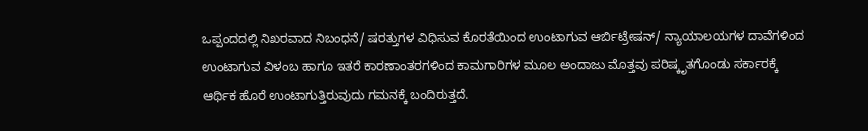ಒಪ್ಪಂದದಲ್ಲಿ ನಿಖರವಾದ ನಿಬಂಧನೆ/ ಷರತ್ತುಗಳ ವಿಧಿಸುವ ಕೊರತೆಯಿಂದ ಉಂಟಾಗುವ ಆರ್ಬಿಟ್ರೇಷನ್/ ನ್ಯಾಯಾಲಯಗಳ ದಾವೆಗಳಿಂದ ಉಂಟಾಗುವ ವಿಳಂಬ ಹಾಗೂ ಇತರೆ ಕಾರಣಾಂತರಗಳಿಂದ ಕಾಮಗಾರಿಗಳ ಮೂಲ ಅಂದಾಜು ಮೊತ್ತವು ಪರಿಷ್ಕೃತಗೊಂಡು ಸರ್ಕಾರಕ್ಕೆ ಆರ್ಥಿಕ ಹೊರೆ ಉಂಟಾಗುತ್ತಿರುವುದು ಗಮನಕ್ಕೆ ಬಂದಿರುತ್ತದೆ.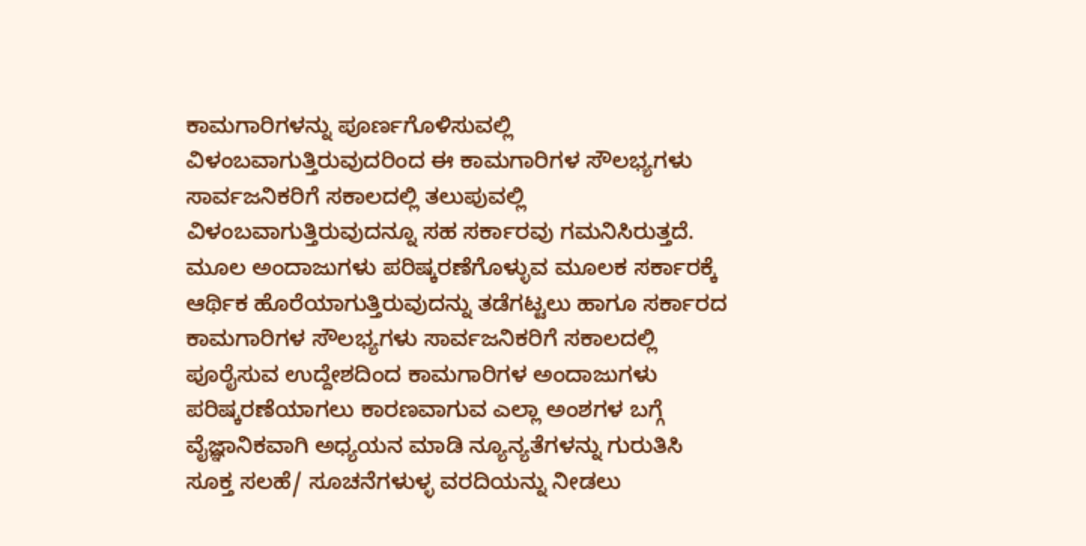ಕಾಮಗಾರಿಗಳನ್ನು ಪೂರ್ಣಗೊಳಿಸುವಲ್ಲಿ ವಿಳಂಬವಾಗುತ್ತಿರುವುದರಿಂದ ಈ ಕಾಮಗಾರಿಗಳ ಸೌಲಭ್ಯಗಳು ಸಾರ್ವಜನಿಕರಿಗೆ ಸಕಾಲದಲ್ಲಿ ತಲುಪುವಲ್ಲಿ ವಿಳಂಬವಾಗುತ್ತಿರುವುದನ್ನೂ ಸಹ ಸರ್ಕಾರವು ಗಮನಿಸಿರುತ್ತದೆ. ಮೂಲ ಅಂದಾಜುಗಳು ಪರಿಷ್ಕರಣೆಗೊಳ್ಳುವ ಮೂಲಕ ಸರ್ಕಾರಕ್ಕೆ ಆರ್ಥಿಕ ಹೊರೆಯಾಗುತ್ತಿರುವುದನ್ನು ತಡೆಗಟ್ಟಲು ಹಾಗೂ ಸರ್ಕಾರದ ಕಾಮಗಾರಿಗಳ ಸೌಲಭ್ಯಗಳು ಸಾರ್ವಜನಿಕರಿಗೆ ಸಕಾಲದಲ್ಲಿ ಪೂರೈಸುವ ಉದ್ದೇಶದಿಂದ ಕಾಮಗಾರಿಗಳ ಅಂದಾಜುಗಳು ಪರಿಷ್ಕರಣೆಯಾಗಲು ಕಾರಣವಾಗುವ ಎಲ್ಲಾ ಅಂಶಗಳ ಬಗ್ಗೆ ವೈಜ್ಞಾನಿಕವಾಗಿ ಅಧ್ಯಯನ ಮಾಡಿ ನ್ಯೂನ್ಯತೆಗಳನ್ನು ಗುರುತಿಸಿ ಸೂಕ್ತ ಸಲಹೆ/ ಸೂಚನೆಗಳುಳ್ಳ ವರದಿಯನ್ನು ನೀಡಲು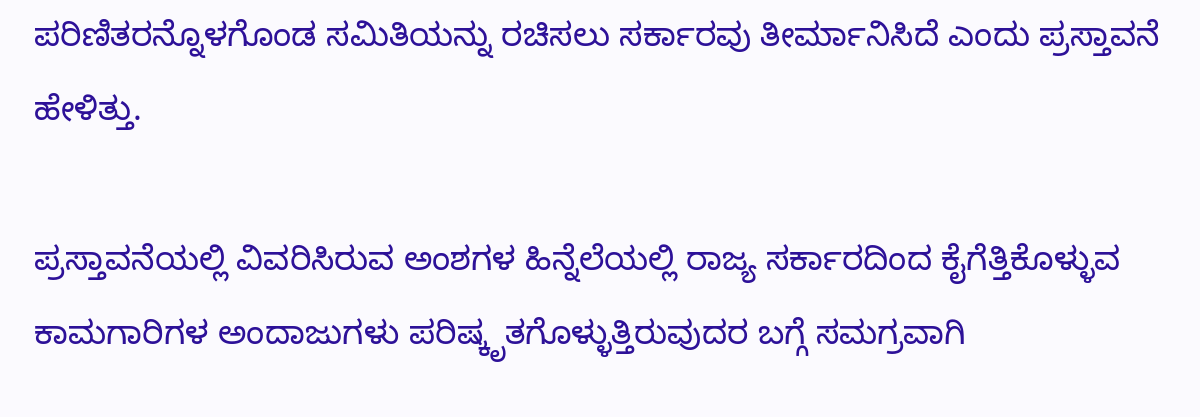ಪರಿಣಿತರನ್ನೊಳಗೊಂಡ ಸಮಿತಿಯನ್ನು ರಚಿಸಲು ಸರ್ಕಾರವು ತೀರ್ಮಾನಿಸಿದೆ ಎಂದು ಪ್ರಸ್ತಾವನೆ ಹೇಳಿತ್ತು.

ಪ್ರಸ್ತಾವನೆಯಲ್ಲಿ ವಿವರಿಸಿರುವ ಅಂಶಗಳ ಹಿನ್ನೆಲೆಯಲ್ಲಿ ರಾಜ್ಯ ಸರ್ಕಾರದಿಂದ ಕೈಗೆತ್ತಿಕೊಳ್ಳುವ ಕಾಮಗಾರಿಗಳ ಅಂದಾಜುಗಳು ಪರಿಷ್ಕೃತಗೊಳ್ಳುತ್ತಿರುವುದರ ಬಗ್ಗೆ ಸಮಗ್ರವಾಗಿ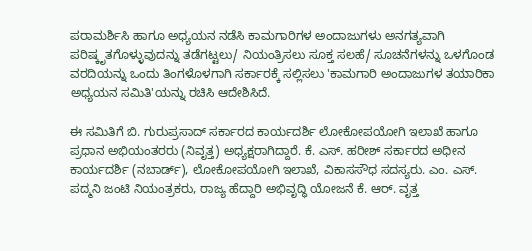ಪರಾಮರ್ಶಿಸಿ ಹಾಗೂ ಅಧ್ಯಯನ ನಡೆಸಿ ಕಾಮಗಾರಿಗಳ ಅಂದಾಜುಗಳು ಅನಗತ್ಯವಾಗಿ ಪರಿಷ್ಕೃತಗೊಳ್ಳುವುದನ್ನು ತಡೆಗಟ್ಟಲು/ ನಿಯಂತ್ರಿಸಲು ಸೂಕ್ತ ಸಲಹೆ/ ಸೂಚನೆಗಳನ್ನು ಒಳಗೊಂಡ ವರದಿಯನ್ನು ಒಂದು ತಿಂಗಳೊಳಗಾಗಿ ಸರ್ಕಾರಕ್ಕೆ ಸಲ್ಲಿಸಲು 'ಕಾಮಗಾರಿ ಅಂದಾಜುಗಳ ತಯಾರಿಕಾ ಅಧ್ಯಯನ ಸಮಿತಿ'ಯನ್ನು ರಚಿಸಿ ಆದೇಶಿಸಿದೆ.

ಈ ಸಮಿತಿಗೆ ಬಿ. ಗುರುಪ್ರಸಾದ್ ಸರ್ಕಾರದ ಕಾರ್ಯದರ್ಶಿ ಲೋಕೋಪಯೋಗಿ ಇಲಾಖೆ ಹಾಗೂ ಪ್ರಧಾನ ಅಭಿಯಂತರರು (ನಿವೃತ್ತ) ಅಧ್ಯಕ್ಷರಾಗಿದ್ದಾರೆ. ಕೆ. ಎಸ್. ಹರೀಶ್ ಸರ್ಕಾರದ ಅಧೀನ ಕಾರ್ಯದರ್ಶಿ (ನಬಾರ್ಡ್), ಲೋಕೋಪಯೋಗಿ ಇಲಾಖೆ, ವಿಕಾಸಸೌಧ ಸದಸ್ಯರು. ಎಂ. ಎಸ್. ಪದ್ಮನಿ ಜಂಟಿ ನಿಯಂತ್ರಕರು, ರಾಜ್ಯ ಹೆದ್ದಾರಿ ಅಭಿವೃದ್ಧಿ ಯೋಜನೆ ಕೆ. ಆರ್. ವೃತ್ತ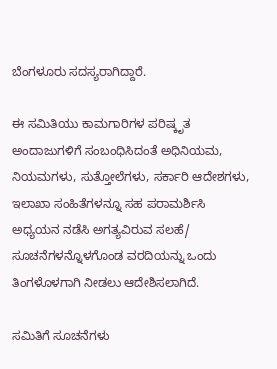ಬೆಂಗಳೂರು ಸದಸ್ಯರಾಗಿದ್ದಾರೆ.

ಈ ಸಮಿತಿಯು ಕಾಮಗಾರಿಗಳ ಪರಿಷ್ಕೃತ ಅಂದಾಜುಗಳಿಗೆ ಸಂಬಂಧಿಸಿದಂತೆ ಅಧಿನಿಯಮ, ನಿಯಮಗಳು, ಸುತ್ತೋಲೆಗಳು, ಸರ್ಕಾರಿ ಆದೇಶಗಳು, ಇಲಾಖಾ ಸಂಹಿತೆಗಳನ್ನೂ ಸಹ ಪರಾಮರ್ಶಿಸಿ ಅಧ್ಯಯನ ನಡೆಸಿ ಅಗತ್ಯವಿರುವ ಸಲಹೆ/ ಸೂಚನೆಗಳನ್ನೊಳಗೊಂಡ ವರದಿಯನ್ನು ಒಂದು ತಿಂಗಳೊಳಗಾಗಿ ನೀಡಲು ಆದೇಶಿಸಲಾಗಿದೆ.

ಸಮಿತಿಗೆ ಸೂಚನೆಗಳು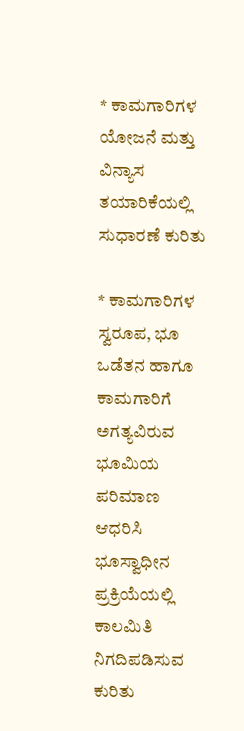* ಕಾಮಗಾರಿಗಳ ಯೋಜನೆ ಮತ್ತು ವಿನ್ಯಾಸ ತಯಾರಿಕೆಯಲ್ಲಿ ಸುಧಾರಣೆ ಕುರಿತು

* ಕಾಮಗಾರಿಗಳ ಸ್ವರೂಪ, ಭೂ ಒಡೆತನ ಹಾಗೂ ಕಾಮಗಾರಿಗೆ ಅಗತ್ಯವಿರುವ ಭೂಮಿಯ ಪರಿಮಾಣ ಆಧರಿಸಿ ಭೂಸ್ವಾಧೀನ ಪ್ರಕ್ರಿಯೆಯಲ್ಲಿ ಕಾಲಮಿತಿ ನಿಗದಿಪಡಿಸುವ ಕುರಿತು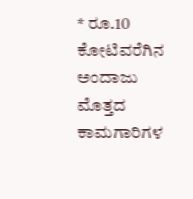* ರೂ.10 ಕೋಟಿವರೆಗಿನ ಅಂದಾಜು ಮೊತ್ತದ ಕಾಮಗಾರಿಗಳ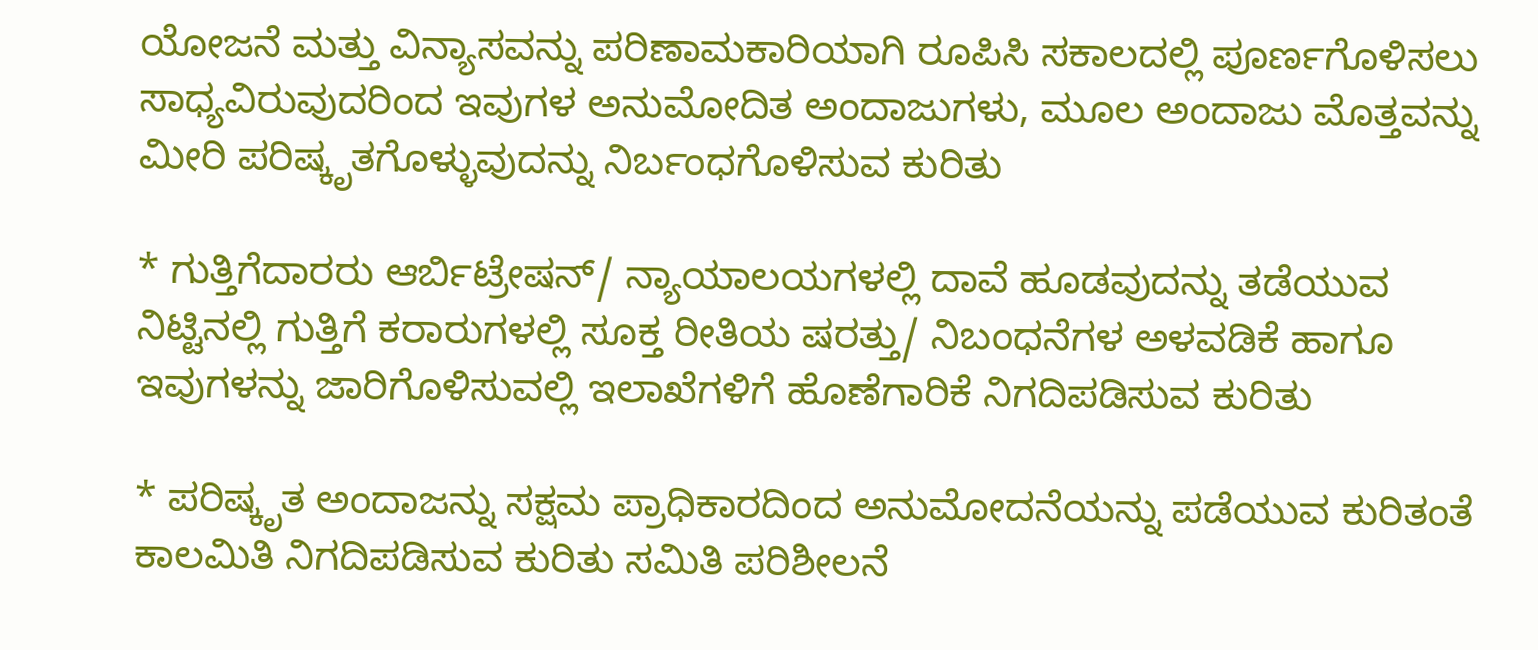ಯೋಜನೆ ಮತ್ತು ವಿನ್ಯಾಸವನ್ನು ಪರಿಣಾಮಕಾರಿಯಾಗಿ ರೂಪಿಸಿ ಸಕಾಲದಲ್ಲಿ ಪೂರ್ಣಗೊಳಿಸಲು ಸಾಧ್ಯವಿರುವುದರಿಂದ ಇವುಗಳ ಅನುಮೋದಿತ ಅಂದಾಜುಗಳು, ಮೂಲ ಅಂದಾಜು ಮೊತ್ತವನ್ನು ಮೀರಿ ಪರಿಷ್ಕೃತಗೊಳ್ಳುವುದನ್ನು ನಿರ್ಬಂಧಗೊಳಿಸುವ ಕುರಿತು

* ಗುತ್ತಿಗೆದಾರರು ಆರ್ಬಿಟ್ರೇಷನ್/ ನ್ಯಾಯಾಲಯಗಳಲ್ಲಿ ದಾವೆ ಹೂಡವುದನ್ನು ತಡೆಯುವ ನಿಟ್ಟಿನಲ್ಲಿ ಗುತ್ತಿಗೆ ಕರಾರುಗಳಲ್ಲಿ ಸೂಕ್ತ ರೀತಿಯ ಷರತ್ತು/ ನಿಬಂಧನೆಗಳ ಅಳವಡಿಕೆ ಹಾಗೂ ಇವುಗಳನ್ನು ಜಾರಿಗೊಳಿಸುವಲ್ಲಿ ಇಲಾಖೆಗಳಿಗೆ ಹೊಣೆಗಾರಿಕೆ ನಿಗದಿಪಡಿಸುವ ಕುರಿತು

* ಪರಿಷ್ಕೃತ ಅಂದಾಜನ್ನು ಸಕ್ಷಮ ಪ್ರಾಧಿಕಾರದಿಂದ ಅನುಮೋದನೆಯನ್ನು ಪಡೆಯುವ ಕುರಿತಂತೆ ಕಾಲಮಿತಿ ನಿಗದಿಪಡಿಸುವ ಕುರಿತು ಸಮಿತಿ ಪರಿಶೀಲನೆ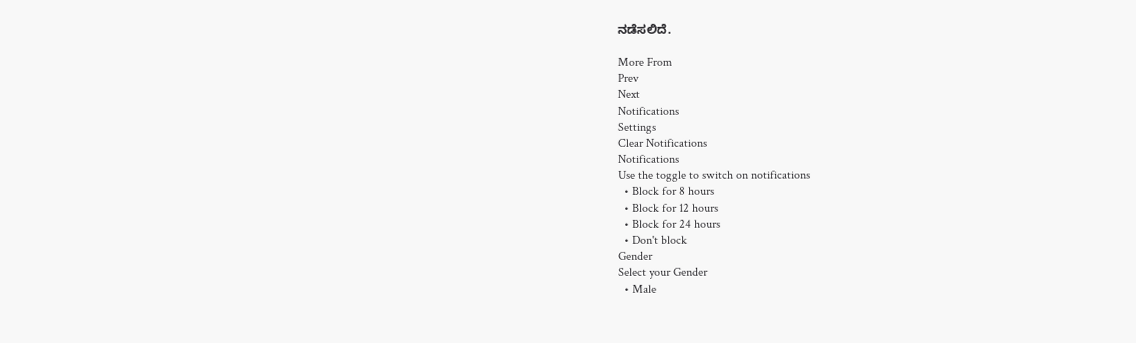ನಡೆಸಲಿದೆ.

More From
Prev
Next
Notifications
Settings
Clear Notifications
Notifications
Use the toggle to switch on notifications
  • Block for 8 hours
  • Block for 12 hours
  • Block for 24 hours
  • Don't block
Gender
Select your Gender
  • Male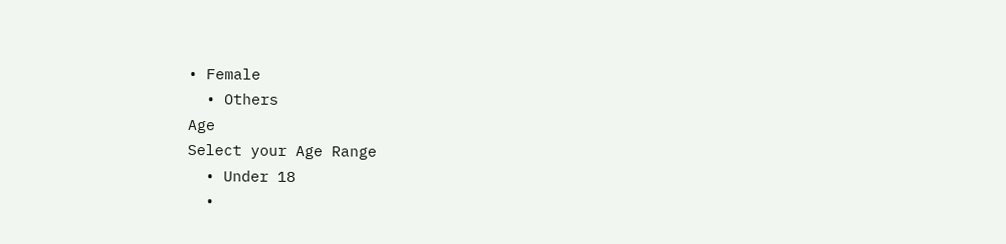• Female
  • Others
Age
Select your Age Range
  • Under 18
  •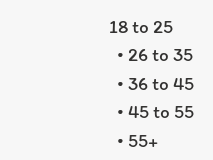18 to 25
  • 26 to 35
  • 36 to 45
  • 45 to 55
  • 55+